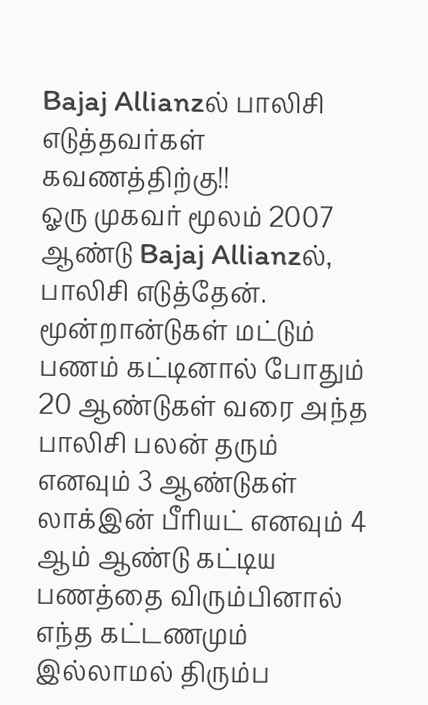Bajaj Allianzல் பாலிசி எடுத்தவர்கள் கவணத்திற்கு!!
ஓரு முகவர் மூலம் 2007 ஆண்டு Bajaj Allianzல், பாலிசி எடுத்தேன். மூன்றான்டுகள் மட்டும் பணம் கட்டினால் போதும் 20 ஆண்டுகள் வரை அந்த பாலிசி பலன் தரும் எனவும் 3 ஆண்டுகள் லாக்இன் பீரியட் எனவும் 4 ஆம் ஆண்டு கட்டிய பணத்தை விரும்பினால் எந்த கட்டணமும் இல்லாமல் திரும்ப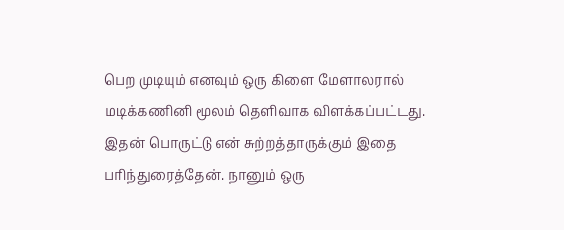பெற முடியும் எனவும் ஒரு கிளை மேளாலரால் மடிக்கணினி மூலம் தெளிவாக விளக்கப்பட்டது.
இதன் பொருட்டு என் சுற்றத்தாருக்கும் இதை பரிந்துரைத்தேன். நானும் ஒரு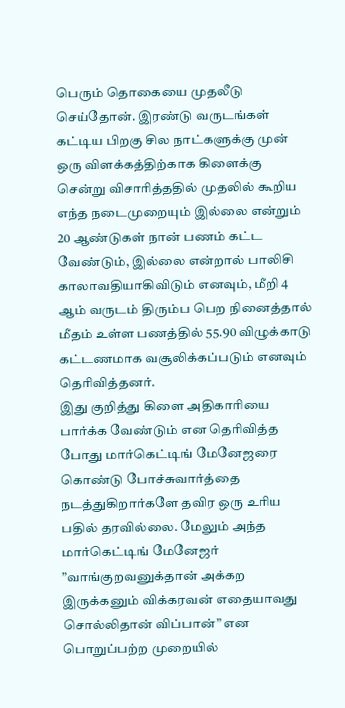பெரும் தொகையை முதலீடு செய்தோன். இரண்டு வருடங்கள் கட்டிய பிறகு சில நாட்களுக்கு முன் ஒரு விளக்கத்திற்காக கிளைக்கு சென்று விசாரித்ததில் முதலில் கூறிய எந்த நடைமுறையும் இல்லை என்றும் 20 ஆண்டுகள் நான் பணம் கட்ட வேண்டும், இல்லை என்றால் பாலிசி காலாவதியாகிவிடும் எனவும், மீறி 4 ஆம் வருடம் திரும்ப பெற நினைத்தால் மீதம் உள்ள பணத்தில் 55.90 விழுக்காடு கட்டணமாக வசூலிக்கப்படும் எனவும் தெரிவித்தனர்.
இது குறித்து கிளை அதிகாரியை பார்க்க வேண்டும் என தெரிவித்த போது மார்கெட்டிங் மேனேஜரை கொண்டு போச்சுவார்த்தை நடத்துகிறார்களே தவிர ஒரு உரிய பதில் தரவில்லை. மேலும் அந்த மார்கெட்டிங் மேனேஜர் ”வாங்குறவனுக்தான் அக்கற இருக்கனும் விக்கரவன் எதையாவது சொல்லிதான் விப்பான்” என பொறுப்பற்ற முறையில்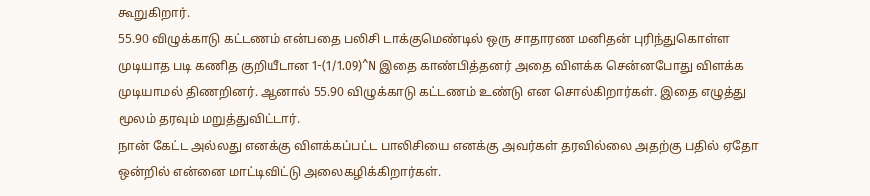கூறுகிறார்.
55.90 விழுக்காடு கட்டணம் என்பதை பலிசி டாக்குமெண்டில் ஒரு சாதாரண மனிதன் புரிந்துகொள்ள முடியாத படி கணித குறியீடான 1-(1/1.09)^N இதை காண்பித்தனர் அதை விளக்க சென்னபோது விளக்க முடியாமல் திணறினர். ஆனால் 55.90 விழுக்காடு கட்டணம் உண்டு என சொல்கிறார்கள். இதை எழுத்து மூலம் தரவும் மறுத்துவிட்டார்.
நான் கேட்ட அல்லது எனக்கு விளக்கப்பட்ட பாலிசியை எனக்கு அவர்கள் தரவில்லை அதற்கு பதில் ஏதோ ஒன்றில் என்னை மாட்டிவிட்டு அலைகழிக்கிறார்கள்.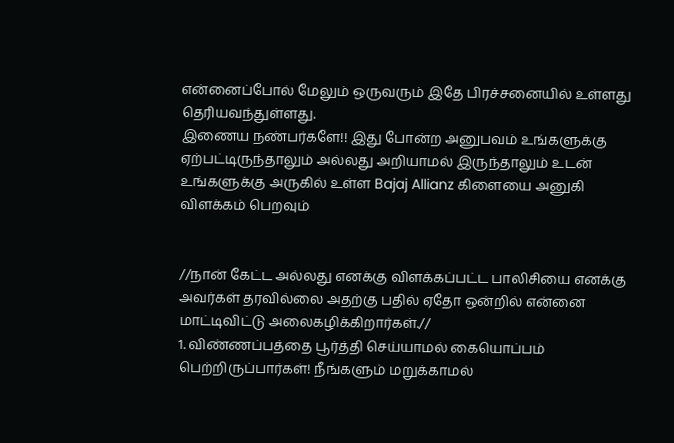என்னைப்போல் மேலும் ஒருவரும் இதே பிரச்சனையில் உள்ளது தெரியவந்துள்ளது.
இணைய நண்பர்களே!! இது போன்ற அனுபவம் உங்களுக்கு ஏற்பட்டிருந்தாலும் அல்லது அறியாமல் இருந்தாலும் உடன் உங்களுக்கு அருகில் உள்ள Bajaj Allianz கிளையை அனுகி விளக்கம் பெறவும்


//நான் கேட்ட அல்லது எனக்கு விளக்கப்பட்ட பாலிசியை எனக்கு அவர்கள் தரவில்லை அதற்கு பதில் ஏதோ ஒன்றில் என்னை மாட்டிவிட்டு அலைகழிக்கிறார்கள்.//
1. விண்ணப்பத்தை பூர்த்தி செய்யாமல் கையொப்பம் பெற்றிருப்பார்கள்! நீங்களும் மறுக்காமல்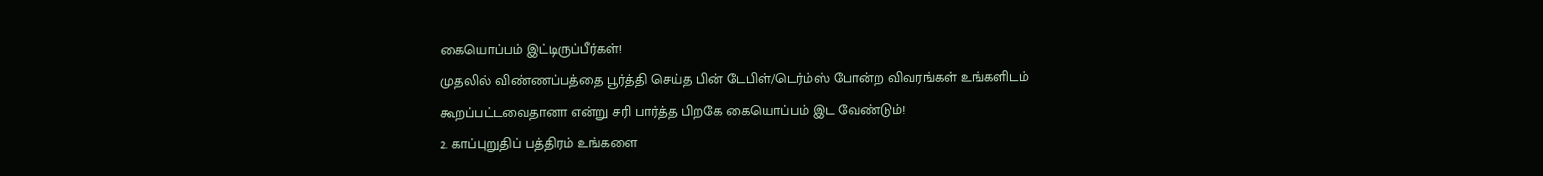கையொப்பம் இட்டிருப்பீர்கள்!
முதலில் விண்ணப்பத்தை பூர்த்தி செய்த பின் டேபிள்/டெர்ம்ஸ் போன்ற விவரங்கள் உங்களிடம் கூறப்பட்டவைதானா என்று சரி பார்த்த பிறகே கையொப்பம் இட வேண்டும்!
2. காப்புறுதிப் பத்திரம் உங்களை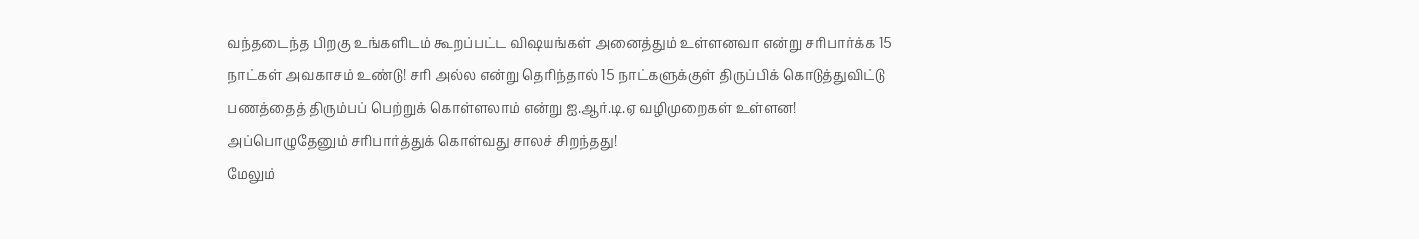வந்தடைந்த பிறகு உங்களிடம் கூறப்பட்ட விஷயங்கள் அனைத்தும் உள்ளனவா என்று சரிபார்க்க 15 நாட்கள் அவகாசம் உண்டு! சரி அல்ல என்று தெரிந்தால் 15 நாட்களுக்குள் திருப்பிக் கொடுத்துவிட்டு பணத்தைத் திரும்பப் பெற்றுக் கொள்ளலாம் என்று ஐ.ஆர்.டி.ஏ வழிமுறைகள் உள்ளன!
அப்பொழுதேனும் சரிபார்த்துக் கொள்வது சாலச் சிறந்தது!
மேலும்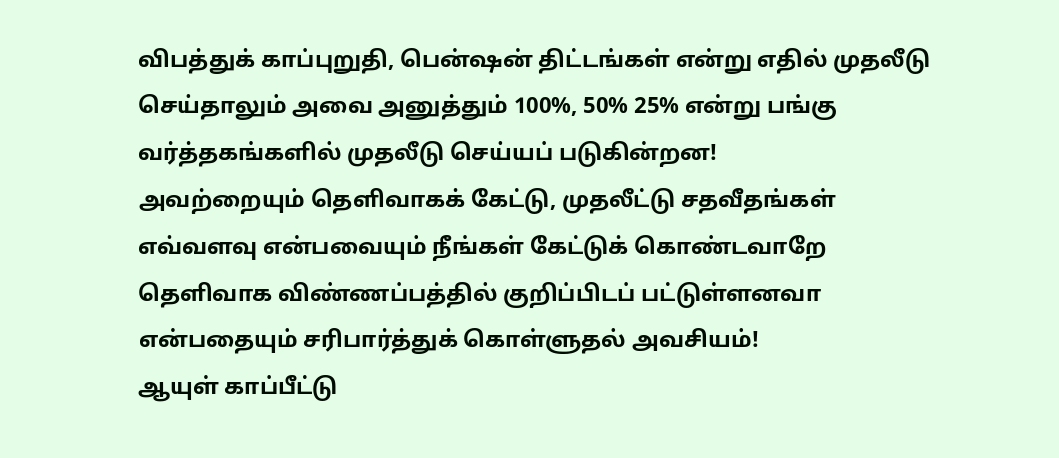விபத்துக் காப்புறுதி, பென்ஷன் திட்டங்கள் என்று எதில் முதலீடு செய்தாலும் அவை அனுத்தும் 100%, 50% 25% என்று பங்கு வர்த்தகங்களில் முதலீடு செய்யப் படுகின்றன!
அவற்றையும் தெளிவாகக் கேட்டு, முதலீட்டு சதவீதங்கள் எவ்வளவு என்பவையும் நீங்கள் கேட்டுக் கொண்டவாறே தெளிவாக விண்ணப்பத்தில் குறிப்பிடப் பட்டுள்ளனவா என்பதையும் சரிபார்த்துக் கொள்ளுதல் அவசியம்!
ஆயுள் காப்பீட்டு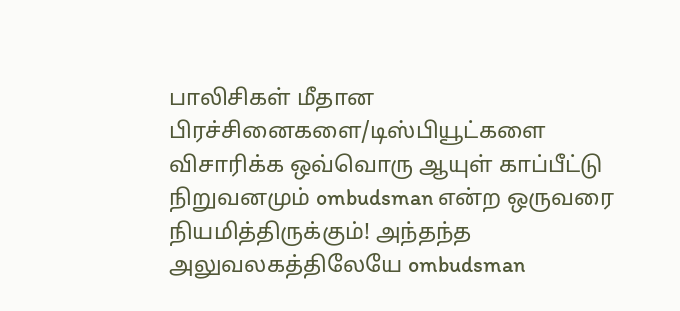பாலிசிகள் மீதான பிரச்சினைகளை/டிஸ்பியூட்களை விசாரிக்க ஒவ்வொரு ஆயுள் காப்பீட்டு நிறுவனமும் ombudsman என்ற ஒருவரை நியமித்திருக்கும்! அந்தந்த அலுவலகத்திலேயே ombudsman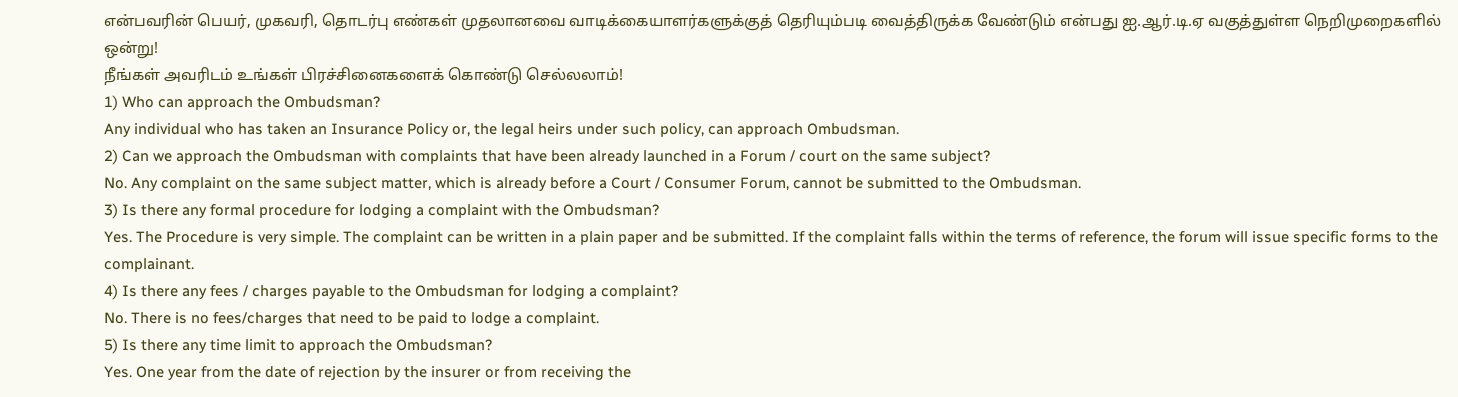என்பவரின் பெயர், முகவரி, தொடர்பு எண்கள் முதலானவை வாடிக்கையாளர்களுக்குத் தெரியும்படி வைத்திருக்க வேண்டும் என்பது ஐ.ஆர்.டி.ஏ வகுத்துள்ள நெறிமுறைகளில் ஒன்று!
நீங்கள் அவரிடம் உங்கள் பிரச்சினைகளைக் கொண்டு செல்லலாம்!
1) Who can approach the Ombudsman?
Any individual who has taken an Insurance Policy or, the legal heirs under such policy, can approach Ombudsman.
2) Can we approach the Ombudsman with complaints that have been already launched in a Forum / court on the same subject?
No. Any complaint on the same subject matter, which is already before a Court / Consumer Forum, cannot be submitted to the Ombudsman.
3) Is there any formal procedure for lodging a complaint with the Ombudsman?
Yes. The Procedure is very simple. The complaint can be written in a plain paper and be submitted. If the complaint falls within the terms of reference, the forum will issue specific forms to the complainant.
4) Is there any fees / charges payable to the Ombudsman for lodging a complaint?
No. There is no fees/charges that need to be paid to lodge a complaint.
5) Is there any time limit to approach the Ombudsman?
Yes. One year from the date of rejection by the insurer or from receiving the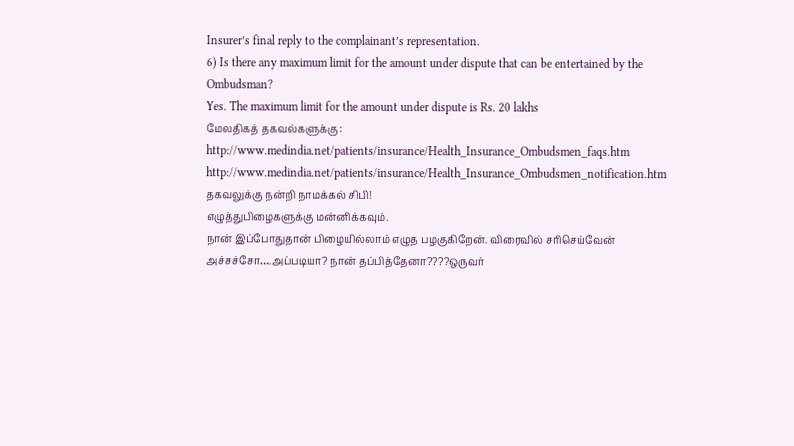Insurer’s final reply to the complainant’s representation.
6) Is there any maximum limit for the amount under dispute that can be entertained by the Ombudsman?
Yes. The maximum limit for the amount under dispute is Rs. 20 lakhs
மேலதிகத் தகவல்களுக்கு :
http://www.medindia.net/patients/insurance/Health_Insurance_Ombudsmen_faqs.htm
http://www.medindia.net/patients/insurance/Health_Insurance_Ombudsmen_notification.htm
தகவலுக்கு நன்றி நாமக்கல் சிபி!
எழுத்துபிழைகளுக்கு மன்னிக்கவும்.
நான் இப்போதுதான் பிழையில்லாம் எழுத பழகுகிறேன். விரைவில் சரிசெய்வேன்
அச்சச்சோ….அப்படியா? நான் தப்பித்தேனா????ஒருவர்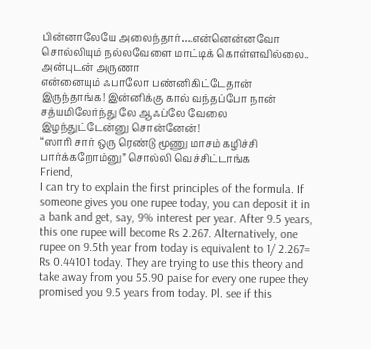பின்னாலேயே அலைந்தார்….என்னென்னவோ சொல்லியும் நல்லவேளை மாட்டிக் கொள்ளவில்லை..
அன்புடன் அருணா
என்னையும் ஃபாலோ பண்னிகிட்டேதான் இருந்தாங்க! இன்னிக்கு கால் வந்தப்போ நான் சத்யமிலேர்ந்து லே ஆஃப்லே வேலை இழந்துட்டேன்னு சொன்னேன்!
“ஸாரி சார் ஒரு ரெண்டு மூணு மாசம் கழிச்சி பார்க்கறோம்னு” சொல்லி வெச்சிட்டாங்க
Friend,
I can try to explain the first principles of the formula. If someone gives you one rupee today, you can deposit it in a bank and get, say, 9% interest per year. After 9.5 years, this one rupee will become Rs 2.267. Alternatively, one rupee on 9.5th year from today is equivalent to 1/ 2.267= Rs 0.44101 today. They are trying to use this theory and take away from you 55.90 paise for every one rupee they promised you 9.5 years from today. Pl. see if this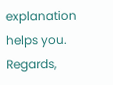explanation helps you.
Regards,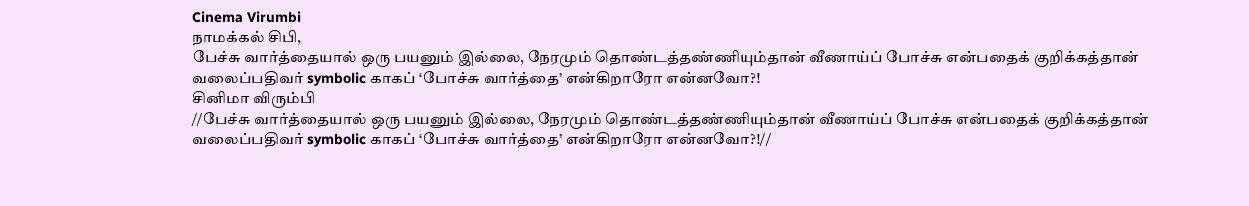Cinema Virumbi
நாமக்கல் சிபி,
பேச்சு வார்த்தையால் ஒரு பயனும் இல்லை, நேரமும் தொண்டத்தண்ணியும்தான் வீணாய்ப் போச்சு என்பதைக் குறிக்கத்தான் வலைப்பதிவர் symbolic காகப் ‘போச்சு வார்த்தை’ என்கிறாரோ என்னவோ?!
சினிமா விரும்பி
//பேச்சு வார்த்தையால் ஒரு பயனும் இல்லை, நேரமும் தொண்டத்தண்ணியும்தான் வீணாய்ப் போச்சு என்பதைக் குறிக்கத்தான் வலைப்பதிவர் symbolic காகப் ‘போச்சு வார்த்தை’ என்கிறாரோ என்னவோ?!//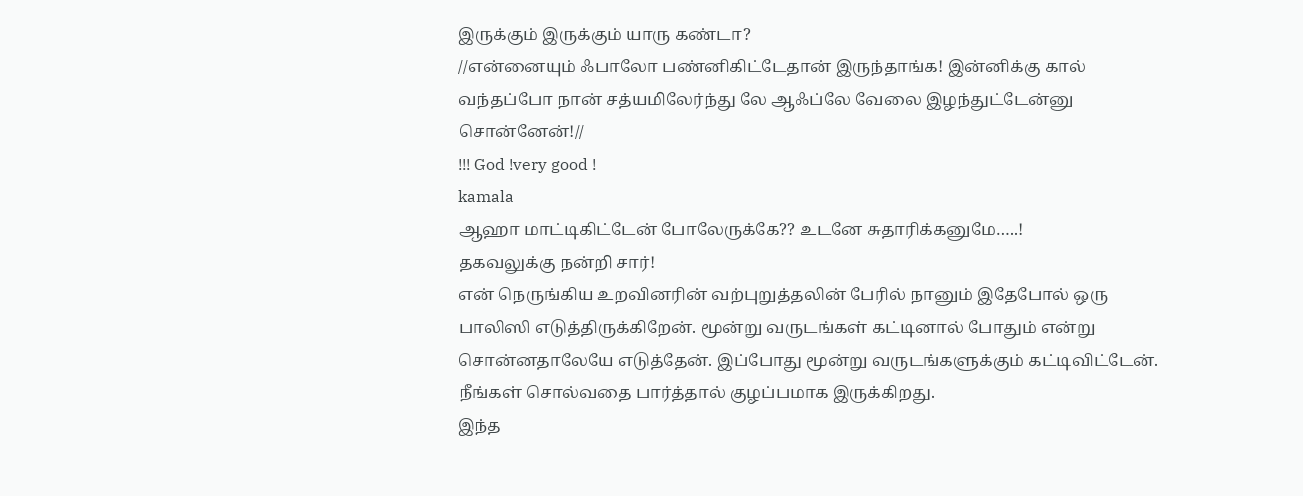இருக்கும் இருக்கும் யாரு கண்டா?
//என்னையும் ஃபாலோ பண்னிகிட்டேதான் இருந்தாங்க! இன்னிக்கு கால் வந்தப்போ நான் சத்யமிலேர்ந்து லே ஆஃப்லே வேலை இழந்துட்டேன்னு சொன்னேன்!//
!!! God !very good !
kamala
ஆஹா மாட்டிகிட்டேன் போலேருக்கே?? உடனே சுதாரிக்கனுமே…..!
தகவலுக்கு நன்றி சார்!
என் நெருங்கிய உறவினரின் வற்புறுத்தலின் பேரில் நானும் இதேபோல் ஒரு பாலிஸி எடுத்திருக்கிறேன். மூன்று வருடங்கள் கட்டினால் போதும் என்று சொன்னதாலேயே எடுத்தேன். இப்போது மூன்று வருடங்களுக்கும் கட்டிவிட்டேன். நீங்கள் சொல்வதை பார்த்தால் குழப்பமாக இருக்கிறது.
இந்த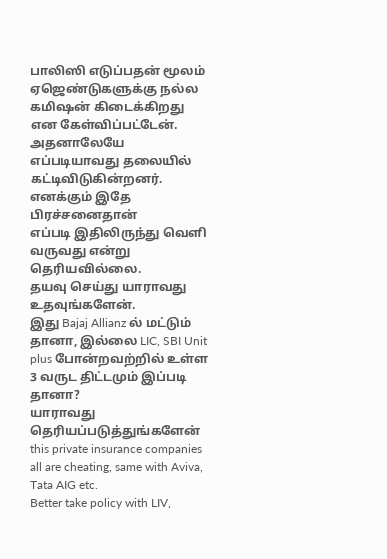பாலிஸி எடுப்பதன் மூலம் ஏஜெண்டுகளுக்கு நல்ல கமிஷன் கிடைக்கிறது என கேள்விப்பட்டேன். அதனாலேயே எப்படியாவது தலையில் கட்டிவிடுகின்றனர்.
எனக்கும் இதே பிரச்சனைதான்
எப்படி இதிலிருந்து வெளி வருவது என்று தெரியவில்லை.
தயவு செய்து யாராவது உதவுங்களேன்.
இது Bajaj Allianz ல் மட்டும் தானா, இல்லை LIC, SBI Unit plus போன்றவற்றில் உள்ள 3 வருட திட்டமும் இப்படி தானா?
யாராவது தெரியப்படுத்துங்களேன்
this private insurance companies all are cheating, same with Aviva, Tata AIG etc.
Better take policy with LIV,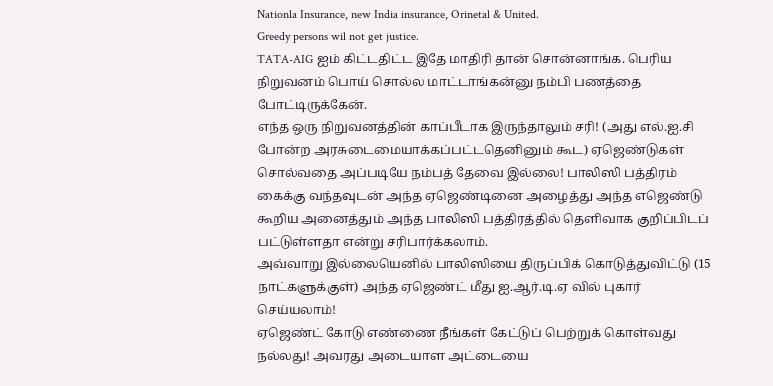Nationla Insurance, new India insurance, Orinetal & United.
Greedy persons wil not get justice.
TATA-AIG ஐம் கிட்டதிட்ட இதே மாதிரி தான் சொன்னாங்க. பெரிய நிறுவனம் பொய் சொல்ல மாட்டாங்கன்னு நம்பி பணத்தை போட்டிருக்கேன்.
எந்த ஒரு நிறுவனத்தின் காப்பீடாக இருந்தாலும் சரி! (அது எல்.ஐ.சி போன்ற அரசுடைமையாக்கப்பட்டதெனினும் கூட) ஏஜெண்டுகள் சொல்வதை அப்படியே நம்பத் தேவை இல்லை! பாலிஸி பத்திரம் கைக்கு வந்தவுடன் அந்த ஏஜெண்டினை அழைத்து அந்த எஜெண்டு கூறிய அனைத்தும் அந்த பாலிஸி பத்திரத்தில் தெளிவாக குறிப்பிடப் பட்டுள்ளதா என்று சரிபார்க்கலாம்.
அவ்வாறு இல்லையெனில் பாலிஸியை திருப்பிக் கொடுத்துவிட்டு (15 நாட்களுக்குள்) அந்த ஏஜெண்ட் மீது ஐ.ஆர்.டி.ஏ வில் புகார் செய்யலாம்!
ஏஜெண்ட் கோடு எண்ணை நீங்கள் கேட்டுப் பெற்றுக் கொள்வது நல்லது! அவரது அடையாள அட்டையை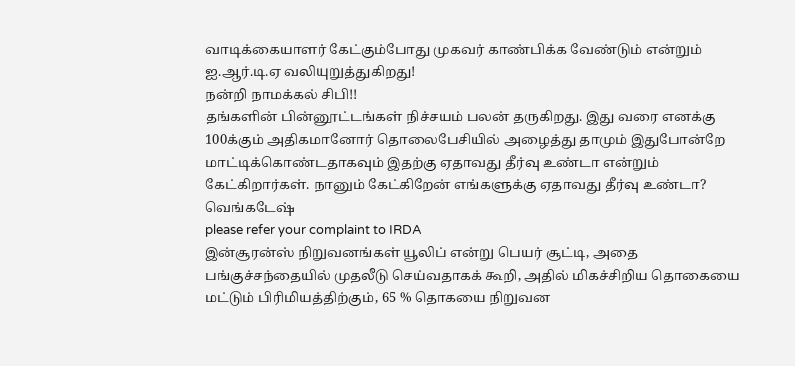வாடிக்கையாளர் கேட்கும்போது முகவர் காண்பிக்க வேண்டும் என்றும் ஐ.ஆர்.டி.ஏ வலியுறுத்துகிறது!
நன்றி நாமக்கல் சிபி!!
தங்களின் பின்னூட்டங்கள் நிச்சயம் பலன் தருகிறது. இது வரை எனக்கு 100க்கும் அதிகமானோர் தொலைபேசியில் அழைத்து தாமும் இதுபோன்றே மாட்டிக்கொண்டதாகவும் இதற்கு ஏதாவது தீர்வு உண்டா என்றும் கேட்கிறார்கள். நானும் கேட்கிறேன் எங்களுக்கு ஏதாவது தீர்வு உண்டா?
வெங்கடேஷ்
please refer your complaint to IRDA
இன்சூரன்ஸ் நிறுவனங்கள் யூலிப் என்று பெயர் சூட்டி, அதை பங்குச்சந்தையில் முதலீடு செய்வதாகக் கூறி, அதில் மிகச்சிறிய தொகையை மட்டும் பிரிமியத்திற்கும், 65 % தொகயை நிறுவன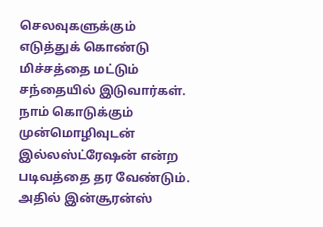செலவுகளுக்கும் எடுத்துக் கொண்டு மிச்சத்தை மட்டும் சந்தையில் இடுவார்கள். நாம் கொடுக்கும் முன்மொழிவுடன் இல்லஸ்ட்ரேஷன் என்ற படிவத்தை தர வேண்டும். அதில் இன்சூரன்ஸ்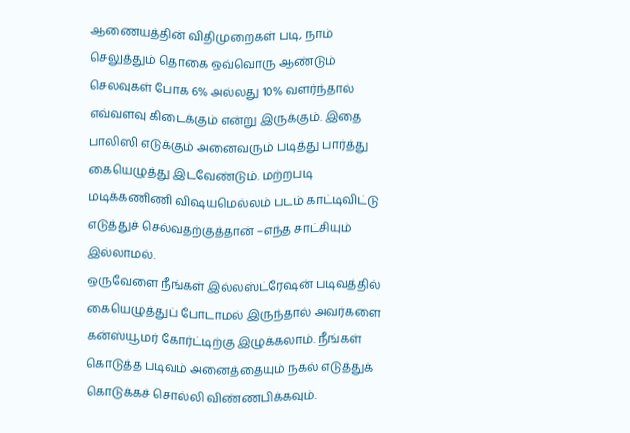ஆணையத்தின் விதிமுறைகள் படி, நாம் செலுத்தும் தொகை ஒவ்வொரு ஆண்டும் செலவுகள் போக 6% அல்லது 10% வளர்ந்தால் எவ்வளவு கிடைக்கும் என்று இருக்கும். இதை பாலிஸி எடுக்கும் அனைவரும் படித்து பார்த்து கையெழுத்து இடவேண்டும். மற்றபடி மடிக்கணிணி விஷயமெல்லம் படம் காட்டிவிட்டு எடுத்துச் செல்வதற்குத்தான் –எந்த சாட்சியும் இல்லாமல்.
ஒருவேளை நீங்கள் இல்லஸ்ட்ரேஷன் படிவத்தில் கையெழுத்துப் போடாமல் இருந்தால் அவர்களை கன்ஸ்யூமர் கோர்ட்டிற்கு இழுக்கலாம். நீங்கள் கொடுத்த படிவம் அனைத்தையும் நகல் எடுத்துக் கொடுக்கச் சொல்லி விண்ணபிக்கவும்.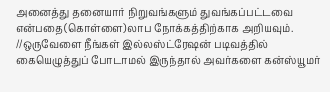அனைத்து தனையார் நிறுவங்களும் துவங்கப்பட்டவை என்பதை(கொள்ளை)லாப நோக்கத்திற்காக அறியவும்.
//ஒருவேளை நீங்கள் இல்லஸ்ட்ரேஷன் படிவத்தில் கையெழுத்துப் போடாமல் இருந்தால் அவர்களை கன்ஸ்யூமர்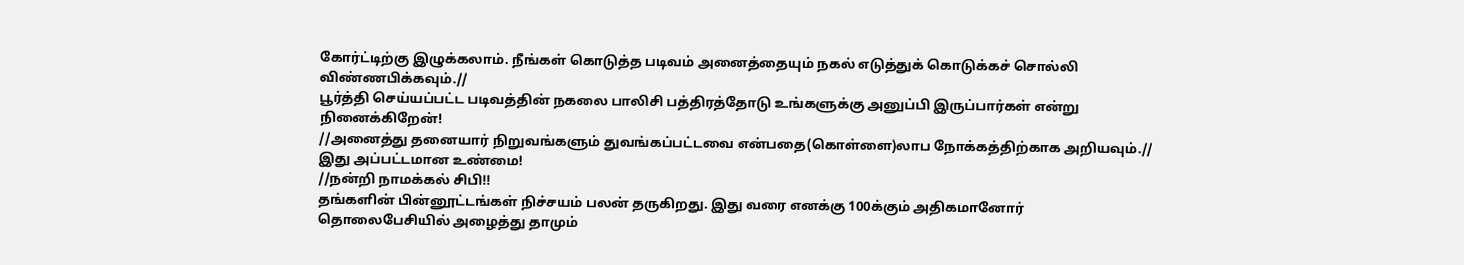கோர்ட்டிற்கு இழுக்கலாம். நீங்கள் கொடுத்த படிவம் அனைத்தையும் நகல் எடுத்துக் கொடுக்கச் சொல்லி விண்ணபிக்கவும்.//
பூர்த்தி செய்யப்பட்ட படிவத்தின் நகலை பாலிசி பத்திரத்தோடு உங்களுக்கு அனுப்பி இருப்பார்கள் என்று நினைக்கிறேன்!
//அனைத்து தனையார் நிறுவங்களும் துவங்கப்பட்டவை என்பதை(கொள்ளை)லாப நோக்கத்திற்காக அறியவும்.//
இது அப்பட்டமான உண்மை!
//நன்றி நாமக்கல் சிபி!!
தங்களின் பின்னூட்டங்கள் நிச்சயம் பலன் தருகிறது. இது வரை எனக்கு 100க்கும் அதிகமானோர் தொலைபேசியில் அழைத்து தாமும்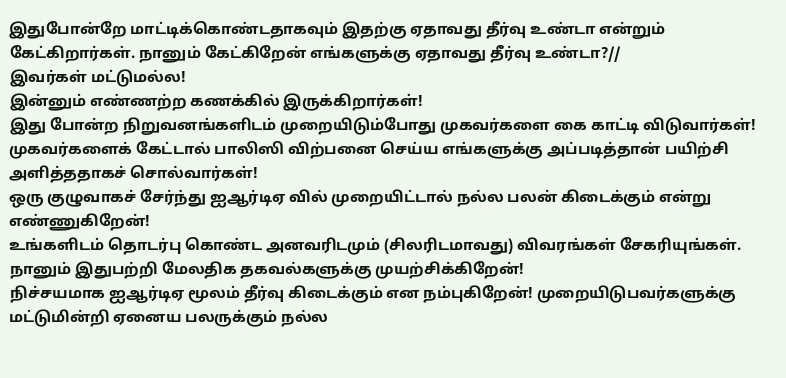இதுபோன்றே மாட்டிக்கொண்டதாகவும் இதற்கு ஏதாவது தீர்வு உண்டா என்றும் கேட்கிறார்கள். நானும் கேட்கிறேன் எங்களுக்கு ஏதாவது தீர்வு உண்டா?//
இவர்கள் மட்டுமல்ல!
இன்னும் எண்ணற்ற கணக்கில் இருக்கிறார்கள்!
இது போன்ற நிறுவனங்களிடம் முறையிடும்போது முகவர்களை கை காட்டி விடுவார்கள்! முகவர்களைக் கேட்டால் பாலிஸி விற்பனை செய்ய எங்களுக்கு அப்படித்தான் பயிற்சி அளித்ததாகச் சொல்வார்கள்!
ஒரு குழுவாகச் சேர்ந்து ஐஆர்டிஏ வில் முறையிட்டால் நல்ல பலன் கிடைக்கும் என்று எண்ணுகிறேன்!
உங்களிடம் தொடர்பு கொண்ட அனவரிடமும் (சிலரிடமாவது) விவரங்கள் சேகரியுங்கள். நானும் இதுபற்றி மேலதிக தகவல்களுக்கு முயற்சிக்கிறேன்!
நிச்சயமாக ஐஆர்டிஏ மூலம் தீர்வு கிடைக்கும் என நம்புகிறேன்! முறையிடுபவர்களுக்கு மட்டுமின்றி ஏனைய பலருக்கும் நல்ல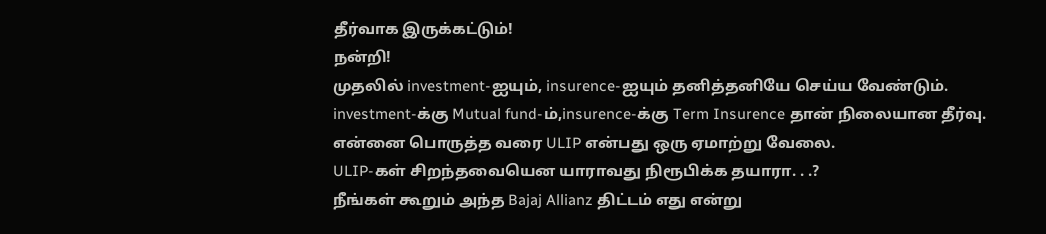தீர்வாக இருக்கட்டும்!
நன்றி!
முதலில் investment-ஐயும், insurence-ஐயும் தனித்தனியே செய்ய வேண்டும்.
investment-க்கு Mutual fund-ம்,insurence-க்கு Term Insurence தான் நிலையான தீர்வு.
என்னை பொருத்த வரை ULIP என்பது ஒரு ஏமாற்று வேலை.
ULIP-கள் சிறந்தவையென யாராவது நிரூபிக்க தயாரா. . .?
நீங்கள் கூறும் அந்த Bajaj Allianz திட்டம் எது என்று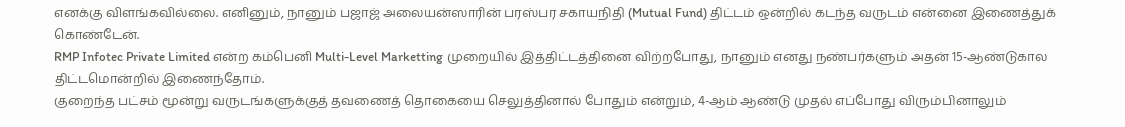எனக்கு விளங்கவில்லை. எனினும், நானும் பஜாஜ் அலையன்ஸாரின் பரஸ்பர சகாயநிதி (Mutual Fund) திட்டம் ஒன்றில் கடந்த வருடம் என்னை இணைத்துக் கொண்டேன்.
RMP Infotec Private Limited என்ற கம்பெனி Multi-Level Marketting முறையில் இத்திட்டத்தினை விற்றபோது, நானும் எனது நண்பர்களும் அதன் 15-ஆண்டுகால திட்டமொன்றில் இணைந்தோம்.
குறைந்த பட்சம் மூன்று வருடங்களுக்குத் தவணைத் தொகையை செலுத்தினால் போதும் என்றும், 4-ஆம் ஆண்டு முதல் எப்போது விரும்பினாலும்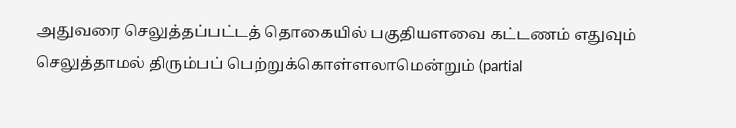அதுவரை செலுத்தப்பட்டத் தொகையில் பகுதியளவை கட்டணம் எதுவும் செலுத்தாமல் திரும்பப் பெற்றுக்கொள்ளலாமென்றும் (partial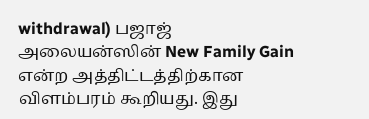withdrawal) பஜாஜ் அலையன்ஸின் New Family Gain என்ற அத்திட்டத்திற்கான விளம்பரம் கூறியது. இது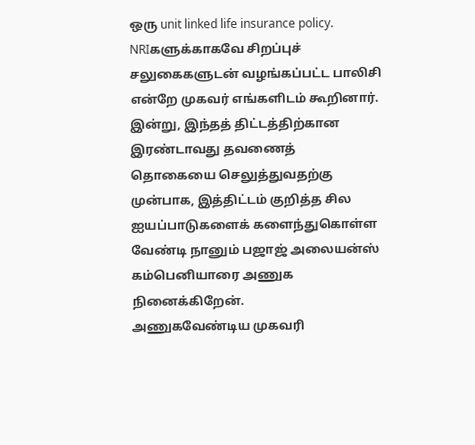ஒரு unit linked life insurance policy. NRIகளுக்காகவே சிறப்புச் சலுகைகளுடன் வழங்கப்பட்ட பாலிசி என்றே முகவர் எங்களிடம் கூறினார்.
இன்று, இந்தத் திட்டத்திற்கான இரண்டாவது தவணைத் தொகையை செலுத்துவதற்கு முன்பாக, இத்திட்டம் குறித்த சில ஐயப்பாடுகளைக் களைந்துகொள்ள வேண்டி நானும் பஜாஜ் அலையன்ஸ் கம்பெனியாரை அணுக நினைக்கிறேன்.
அணுகவேண்டிய முகவரி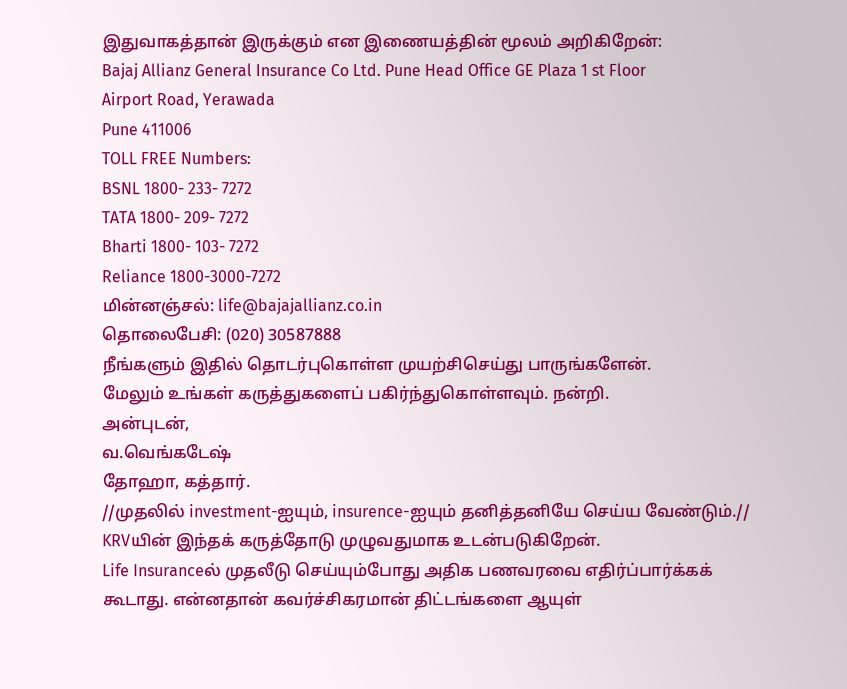இதுவாகத்தான் இருக்கும் என இணையத்தின் மூலம் அறிகிறேன்:
Bajaj Allianz General Insurance Co Ltd. Pune Head Office GE Plaza 1 st Floor
Airport Road, Yerawada
Pune 411006
TOLL FREE Numbers:
BSNL 1800- 233- 7272
TATA 1800- 209- 7272
Bharti 1800- 103- 7272
Reliance 1800-3000-7272
மின்னஞ்சல்: life@bajajallianz.co.in
தொலைபேசி: (020) 30587888
நீங்களும் இதில் தொடர்புகொள்ள முயற்சிசெய்து பாருங்களேன்.
மேலும் உங்கள் கருத்துகளைப் பகிர்ந்துகொள்ளவும். நன்றி.
அன்புடன்,
வ.வெங்கடேஷ்
தோஹா, கத்தார்.
//முதலில் investment-ஐயும், insurence-ஐயும் தனித்தனியே செய்ய வேண்டும்.//
KRVயின் இந்தக் கருத்தோடு முழுவதுமாக உடன்படுகிறேன்.
Life Insuranceல் முதலீடு செய்யும்போது அதிக பணவரவை எதிர்ப்பார்க்கக் கூடாது. என்னதான் கவர்ச்சிகரமான் திட்டங்களை ஆயுள்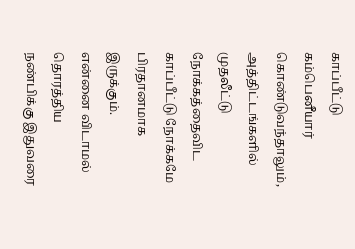காப்பீட்டு கம்பெனீயார் கொண்டுவந்தாலும், அத்திட்டங்களில் முதலீட்டு நோக்கத்தைவிட காப்பீட்டு நோக்கமே பிரதானமாக இருக்கும்.
என்னை விடாமல் தொரத்திய நண்பிக்கு இதுவரை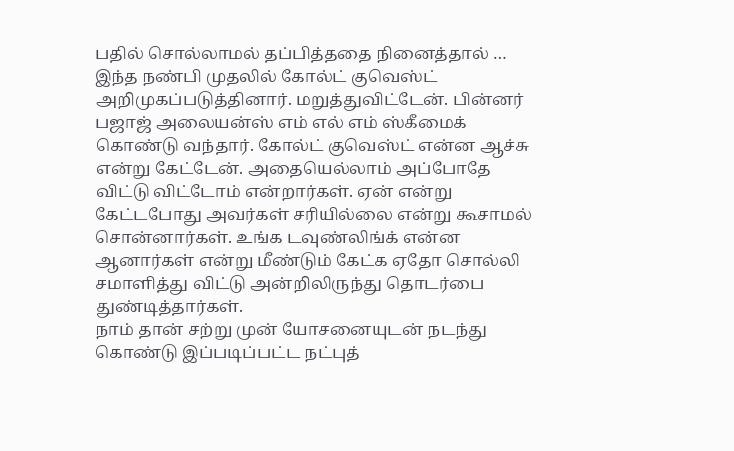பதில் சொல்லாமல் தப்பித்ததை நினைத்தால் … இந்த நண்பி முதலில் கோல்ட் குவெஸ்ட் அறிமுகப்படுத்தினார். மறுத்துவிட்டேன். பின்னர் பஜாஜ் அலையன்ஸ் எம் எல் எம் ஸ்கீமைக் கொண்டு வந்தார். கோல்ட் குவெஸ்ட் என்ன ஆச்சு என்று கேட்டேன். அதையெல்லாம் அப்போதே விட்டு விட்டோம் என்றார்கள். ஏன் என்று கேட்டபோது அவர்கள் சரியில்லை என்று கூசாமல் சொன்னார்கள். உங்க டவுண்லிங்க் என்ன ஆனார்கள் என்று மீண்டும் கேட்க ஏதோ சொல்லி சமாளித்து விட்டு அன்றிலிருந்து தொடர்பை துண்டித்தார்கள்.
நாம் தான் சற்று முன் யோசனையுடன் நடந்து கொண்டு இப்படிப்பட்ட நட்புத்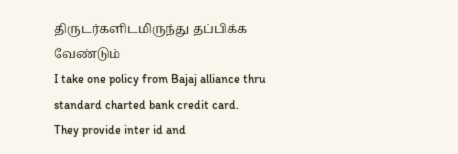திருடர்களிடமிருந்து தப்பிக்க வேண்டும்
I take one policy from Bajaj alliance thru
standard charted bank credit card. They provide inter id and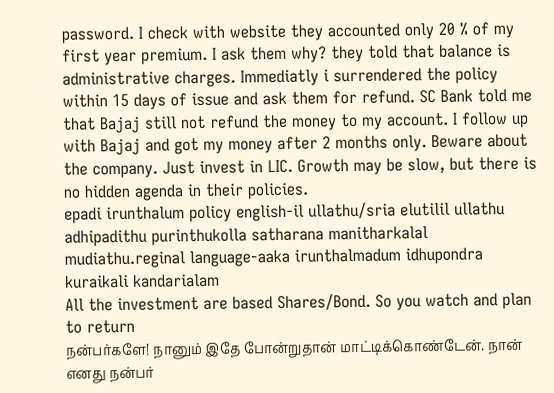password. I check with website they accounted only 20 % of my first year premium. I ask them why? they told that balance is administrative charges. Immediatly i surrendered the policy within 15 days of issue and ask them for refund. SC Bank told me that Bajaj still not refund the money to my account. I follow up with Bajaj and got my money after 2 months only. Beware about the company. Just invest in LIC. Growth may be slow, but there is no hidden agenda in their policies.
epadi irunthalum policy english-il ullathu/sria elutilil ullathu adhipadithu purinthukolla satharana manitharkalal mudiathu.reginal language-aaka irunthalmadum idhupondra kuraikali kandarialam
All the investment are based Shares/Bond. So you watch and plan to return
நன்பர்களே! நானும் இதே போன்றுதான் மாட்டிக்கொண்டேன். நான் எனது நன்பர்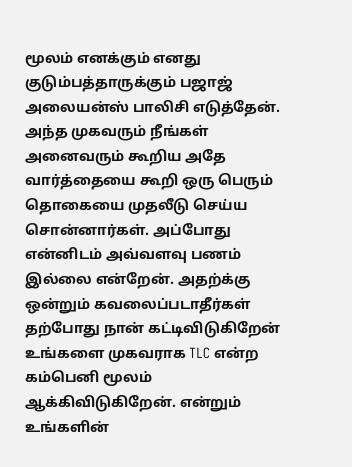மூலம் எனக்கும் எனது குடும்பத்தாருக்கும் பஜாஜ் அலையன்ஸ் பாலிசி எடுத்தேன். அந்த முகவரும் நீங்கள் அனைவரும் கூறிய அதே வார்த்தையை கூறி ஒரு பெரும் தொகையை முதலீடு செய்ய சொன்னார்கள். அப்போது என்னிடம் அவ்வளவு பணம் இல்லை என்றேன். அதற்க்கு ஒன்றும் கவலைப்படாதீர்கள் தற்போது நான் கட்டிவிடுகிறேன் உங்களை முகவராக TLC என்ற கம்பெனி மூலம் ஆக்கிவிடுகிறேன். என்றும் உங்களின்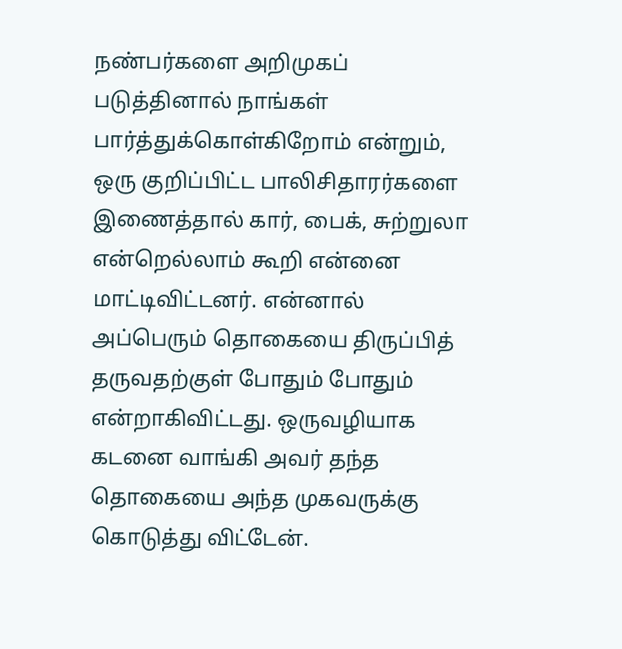நண்பர்களை அறிமுகப் படுத்தினால் நாங்கள் பார்த்துக்கொள்கிறோம் என்றும், ஒரு குறிப்பிட்ட பாலிசிதாரர்களை இணைத்தால் கார், பைக், சுற்றுலா என்றெல்லாம் கூறி என்னை மாட்டிவிட்டனர். என்னால் அப்பெரும் தொகையை திருப்பித் தருவதற்குள் போதும் போதும் என்றாகிவிட்டது. ஒருவழியாக கடனை வாங்கி அவர் தந்த தொகையை அந்த முகவருக்கு கொடுத்து விட்டேன்.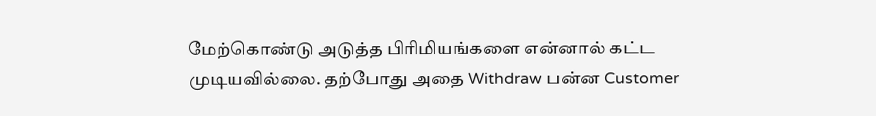மேற்கொண்டு அடுத்த பிரிமியங்களை என்னால் கட்ட முடியவில்லை. தற்போது அதை Withdraw பன்ன Customer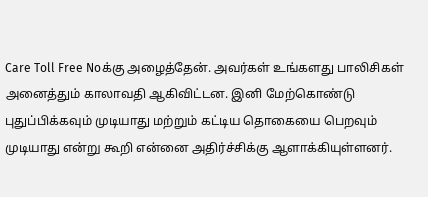Care Toll Free Noக்கு அழைத்தேன். அவர்கள் உங்களது பாலிசிகள் அனைத்தும் காலாவதி ஆகிவிட்டன. இனி மேற்கொண்டு புதுப்பிக்கவும் முடியாது மற்றும் கட்டிய தொகையை பெறவும் முடியாது என்று கூறி என்னை அதிர்ச்சிக்கு ஆளாக்கியுள்ளனர்.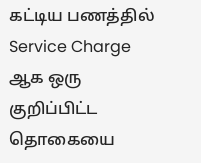கட்டிய பணத்தில் Service Charge ஆக ஒரு குறிப்பிட்ட தொகையை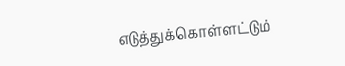எடுத்துக்கொள்ளட்டும்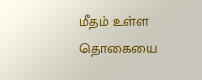மீதம் உள்ள தொகையை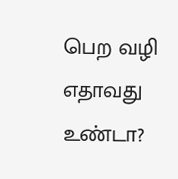பெற வழி எதாவது உண்டா?